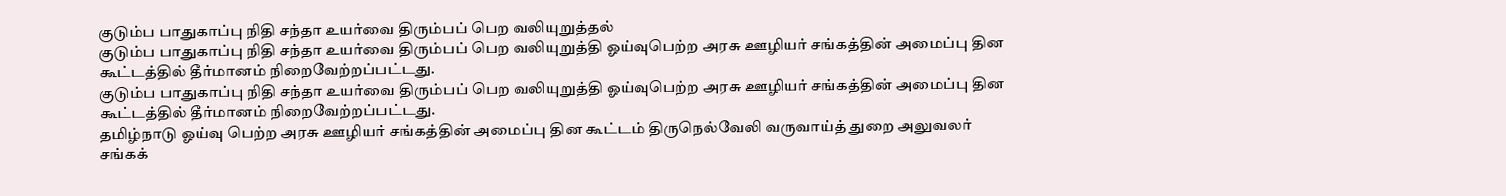குடும்ப பாதுகாப்பு நிதி சந்தா உயர்வை திரும்பப் பெற வலியுறுத்தல்
குடும்ப பாதுகாப்பு நிதி சந்தா உயர்வை திரும்பப் பெற வலியுறுத்தி ஓய்வுபெற்ற அரசு ஊழியர் சங்கத்தின் அமைப்பு தின கூட்டத்தில் தீர்மானம் நிறைவேற்றப்பட்டது.
குடும்ப பாதுகாப்பு நிதி சந்தா உயர்வை திரும்பப் பெற வலியுறுத்தி ஓய்வுபெற்ற அரசு ஊழியர் சங்கத்தின் அமைப்பு தின கூட்டத்தில் தீர்மானம் நிறைவேற்றப்பட்டது.
தமிழ்நாடு ஓய்வு பெற்ற அரசு ஊழியர் சங்கத்தின் அமைப்பு தின கூட்டம் திருநெல்வேலி வருவாய்த் துறை அலுவலர் சங்கக்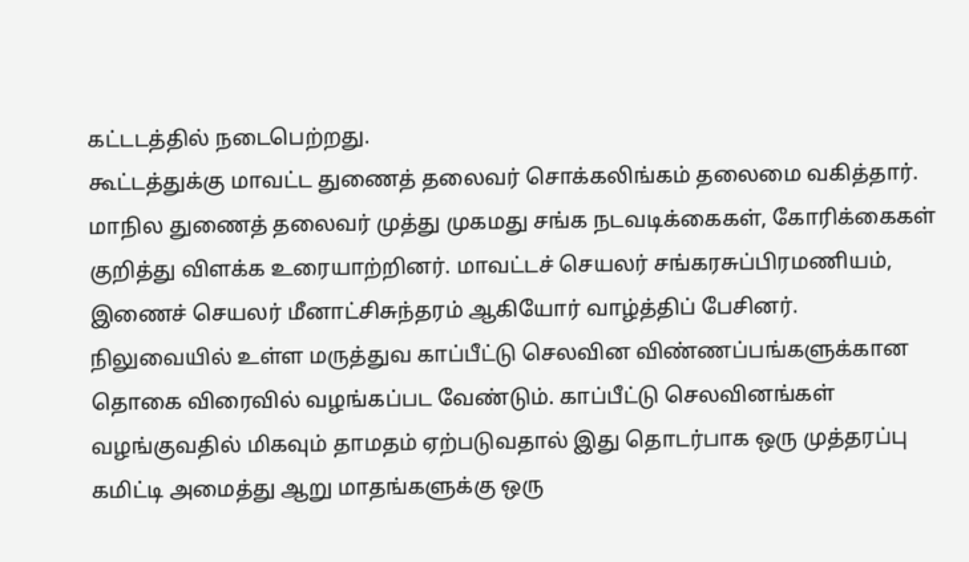கட்டடத்தில் நடைபெற்றது.
கூட்டத்துக்கு மாவட்ட துணைத் தலைவர் சொக்கலிங்கம் தலைமை வகித்தார். மாநில துணைத் தலைவர் முத்து முகமது சங்க நடவடிக்கைகள், கோரிக்கைகள் குறித்து விளக்க உரையாற்றினர். மாவட்டச் செயலர் சங்கரசுப்பிரமணியம், இணைச் செயலர் மீனாட்சிசுந்தரம் ஆகியோர் வாழ்த்திப் பேசினர்.
நிலுவையில் உள்ள மருத்துவ காப்பீட்டு செலவின விண்ணப்பங்களுக்கான தொகை விரைவில் வழங்கப்பட வேண்டும். காப்பீட்டு செலவினங்கள் வழங்குவதில் மிகவும் தாமதம் ஏற்படுவதால் இது தொடர்பாக ஒரு முத்தரப்பு கமிட்டி அமைத்து ஆறு மாதங்களுக்கு ஒரு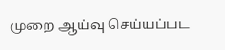முறை ஆய்வு செய்யப்பட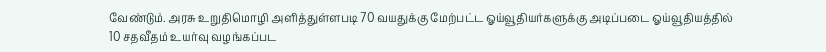வேண்டும். அரசு உறுதிமொழி அளித்துள்ளபடி 70 வயதுக்கு மேற்பட்ட ஓய்வூதியர்களுக்கு அடிப்படை ஓய்வூதியத்தில் 10 சதவீதம் உயர்வு வழங்கப்பட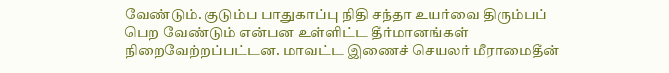வேண்டும். குடும்ப பாதுகாப்பு நிதி சந்தா உயர்வை திரும்பப் பெற வேண்டும் என்பன உள்ளிட்ட தீர்மானங்கள் நிறைவேற்றப்பட்டன. மாவட்ட இணைச் செயலர் மீராமைதீன்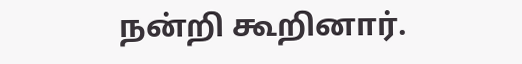நன்றி கூறினார்.